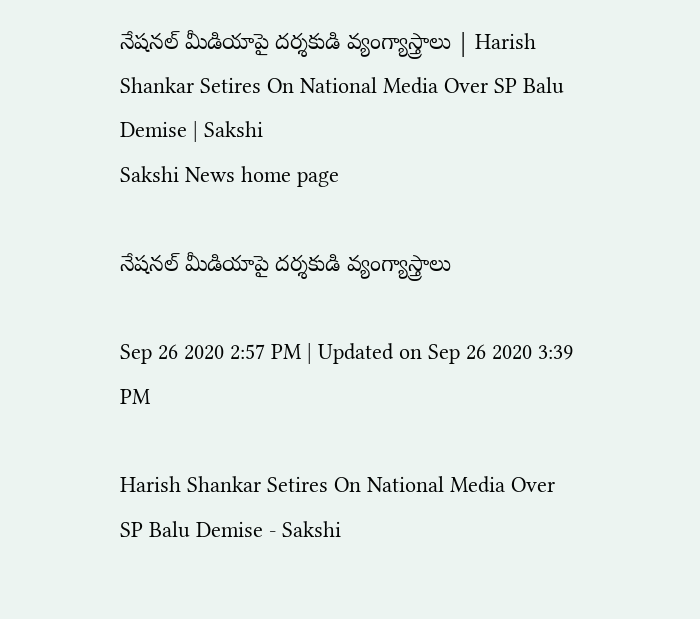నేషనల్‌ మీడియాపై దర్శకుడి వ్యంగ్యాస్త్రాలు | Harish Shankar Setires On National Media Over SP Balu Demise | Sakshi
Sakshi News home page

నేషనల్‌ మీడియాపై దర్శకుడి వ్యంగ్యాస్త్రాలు

Sep 26 2020 2:57 PM | Updated on Sep 26 2020 3:39 PM

Harish Shankar Setires On National Media Over SP Balu Demise - Sakshi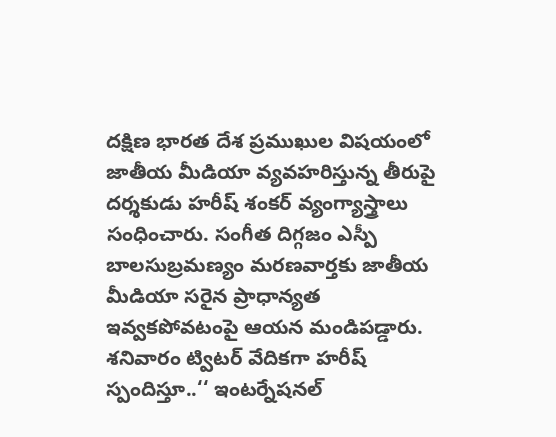దక్షిణ భారత దేశ ప్రముఖుల విషయంలో జాతీయ మీడియా వ్యవహరిస్తున్న తీరుపై దర్శకుడు హరీష్‌ శంకర్‌ వ్యంగ్యాస్త్రాలు సంధించారు. సంగీత దిగ్గజం ఎస్పీ బాలసుబ్రమణ్యం మరణవార్తకు జాతీయ మీడియా సరైన ప్రాధాన్యత ఇవ్వకపోవటంపై ఆయన మండిపడ్డారు. శనివారం ట్విటర్‌ వేదికగా హరీష్‌ స్పందిస్తూ..‘‘ ఇంటర్నేషనల్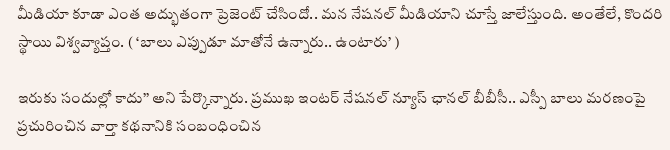మీడియా కూడా ఎంత అద్భుతంగా ప్రెజెంట్ చేసిందో.. మన నేషనల్ మీడియాని చూస్తే జాలేస్తుంది. అంతేలే, కొందరి స్థాయి విశ్వవ్యాప్తం. ( ‘బాలు ఎప్పుడూ మాతోనే ఉన్నారు.. ఉంటారు’ )

ఇరుకు సందుల్లో కాదు’’ అని పేర్కొన్నారు. ప్రముఖ ఇంటర్‌ నేషనల్‌‌ న్యూస్‌ ఛానల్‌ బీబీసీ.. ఎస్పీ బాలు మరణంపై ప్రచురించిన వార్తా కథనానికి సంబంధించిన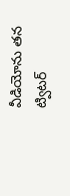వీడియోను తన ట్విటర్‌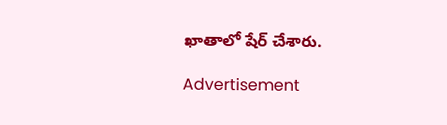ఖాతాలో షేర్‌ చేశారు.

Advertisement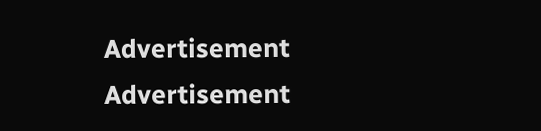Advertisement
Advertisement